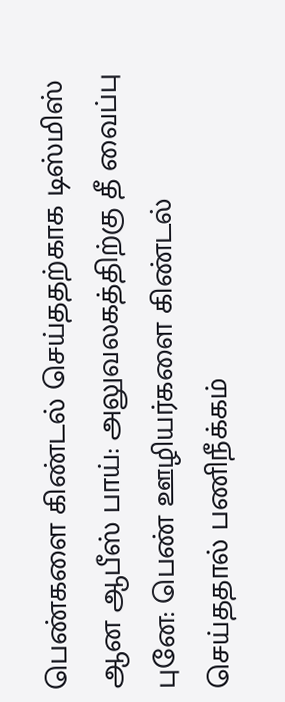பெண்களை கிண்டல் செய்ததற்காக டிஸ்மிஸ் ஆன ஆபீஸ் பாய்: அலுவலகத்திற்கு தீ வைப்பு
புனே: பெண் ஊழியர்களை கிண்டல் செய்ததால் பணிநீக்கம்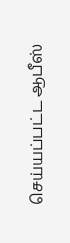செய்யப்பட்ட ஆபீஸ்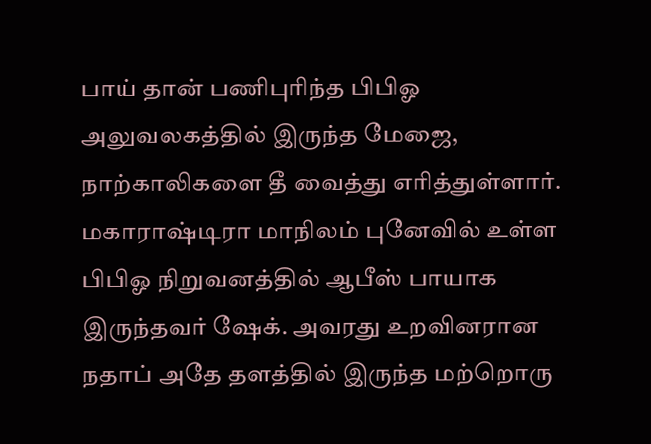பாய் தான் பணிபுரிந்த பிபிஓ அலுவலகத்தில் இருந்த மேஜை, நாற்காலிகளை தீ வைத்து எரித்துள்ளார்.
மகாராஷ்டிரா மாநிலம் புனேவில் உள்ள பிபிஓ நிறுவனத்தில் ஆபீஸ் பாயாக இருந்தவர் ஷேக். அவரது உறவினரான நதாப் அதே தளத்தில் இருந்த மற்றொரு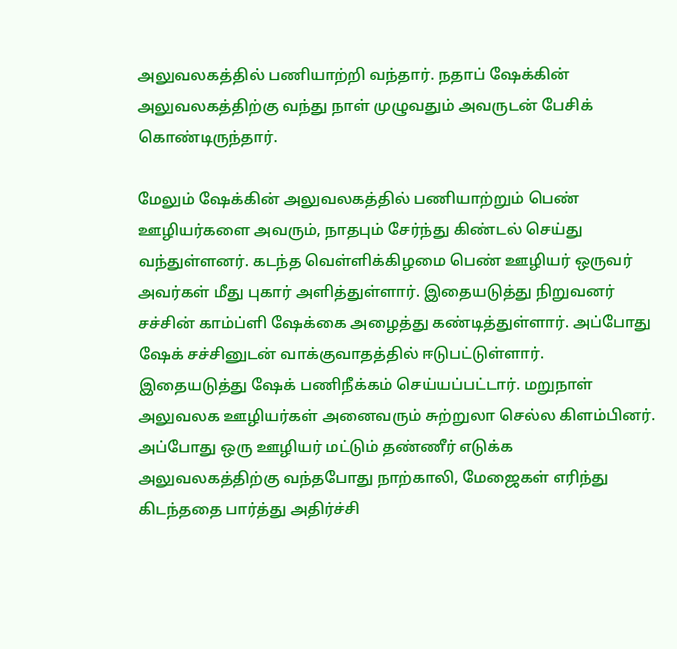அலுவலகத்தில் பணியாற்றி வந்தார். நதாப் ஷேக்கின் அலுவலகத்திற்கு வந்து நாள் முழுவதும் அவருடன் பேசிக் கொண்டிருந்தார்.

மேலும் ஷேக்கின் அலுவலகத்தில் பணியாற்றும் பெண் ஊழியர்களை அவரும், நாதபும் சேர்ந்து கிண்டல் செய்து வந்துள்ளனர். கடந்த வெள்ளிக்கிழமை பெண் ஊழியர் ஒருவர் அவர்கள் மீது புகார் அளித்துள்ளார். இதையடுத்து நிறுவனர் சச்சின் காம்ப்ளி ஷேக்கை அழைத்து கண்டித்துள்ளார். அப்போது ஷேக் சச்சினுடன் வாக்குவாதத்தில் ஈடுபட்டுள்ளார்.
இதையடுத்து ஷேக் பணிநீக்கம் செய்யப்பட்டார். மறுநாள் அலுவலக ஊழியர்கள் அனைவரும் சுற்றுலா செல்ல கிளம்பினர். அப்போது ஒரு ஊழியர் மட்டும் தண்ணீர் எடுக்க அலுவலகத்திற்கு வந்தபோது நாற்காலி, மேஜைகள் எரிந்து கிடந்ததை பார்த்து அதிர்ச்சி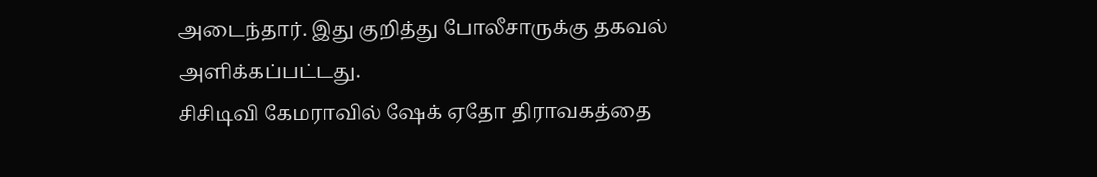அடைந்தார். இது குறித்து போலீசாருக்கு தகவல் அளிக்கப்பட்டது.
சிசிடிவி கேமராவில் ஷேக் ஏதோ திராவகத்தை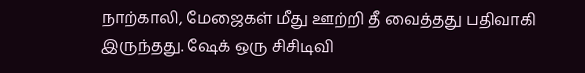நாற்காலி, மேஜைகள் மீது ஊற்றி தீ வைத்தது பதிவாகி இருந்தது. ஷேக் ஒரு சிசிடிவி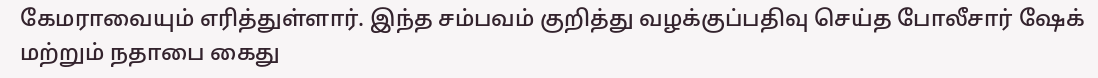கேமராவையும் எரித்துள்ளார். இந்த சம்பவம் குறித்து வழக்குப்பதிவு செய்த போலீசார் ஷேக் மற்றும் நதாபை கைது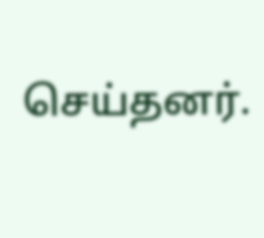செய்தனர்.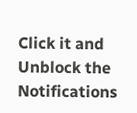Click it and Unblock the Notifications